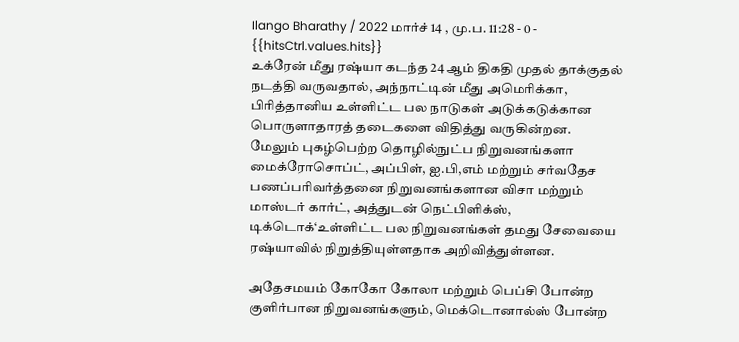Ilango Bharathy / 2022 மார்ச் 14 , மு.ப. 11:28 - 0 - {{hitsCtrl.values.hits}}
உக்ரேன் மீது ரஷ்யா கடந்த 24 ஆம் திகதி முதல் தாக்குதல் நடத்தி வருவதால், அந்நாட்டின் மீது அமெரிக்கா, பிரித்தானிய உள்ளிட்ட பல நாடுகள் அடுக்கடுக்கான பொருளாதாரத் தடைகளை விதித்து வருகின்றன.
மேலும் புகழ்பெற்ற தொழில்நுட்ப நிறுவனங்களா மைக்ரோசொப்ட், அப்பிள், ஐ.பி,எம் மற்றும் சர்வதேச பணப்பரிவர்த்தனை நிறுவனங்களான விசா மற்றும் மாஸ்டர் கார்ட், அத்துடன் நெட்பிளிக்ஸ், டிக்டொக்‘உள்ளிட்ட பல நிறுவனங்கள் தமது சேவையை ரஷ்யாவில் நிறுத்தியுள்ளதாக அறிவித்துள்ளன.

அதேசமயம் கோகோ கோலா மற்றும் பெப்சி போன்ற குளிர்பான நிறுவனங்களும், மெக்டொனால்ஸ் போன்ற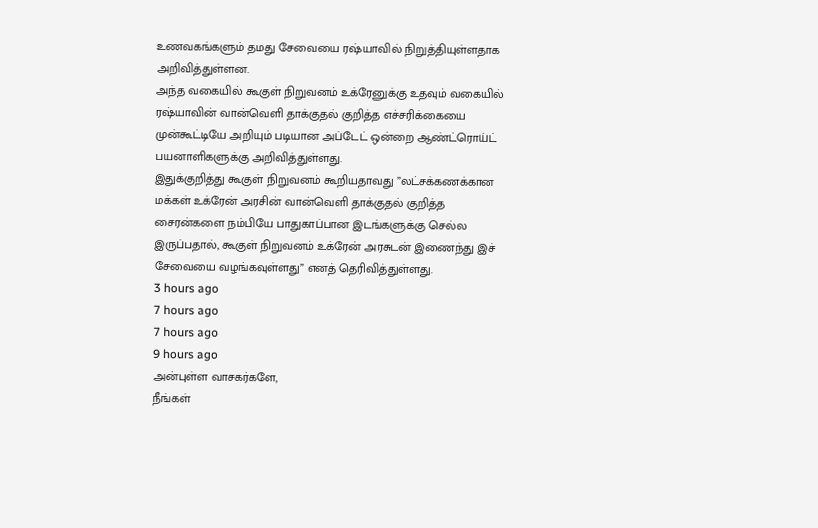உணவகங்களும் தமது சேவையை ரஷ்யாவில் நிறுத்தியுள்ளதாக அறிவித்துள்ளன.
அந்த வகையில் கூகுள் நிறுவனம் உக்ரேனுக்கு உதவும் வகையில் ரஷ்யாவின் வான்வெளி தாக்குதல் குறித்த எச்சரிக்கையை முன்கூட்டியே அறியும் படியான அப்டேட் ஒன்றை ஆண்ட்ரொய்ட் பயனாளிகளுக்கு அறிவித்துள்ளது.
இதுக்குறித்து கூகுள் நிறுவனம் கூறியதாவது ”லட்சக்கணக்கான மக்கள் உக்ரேன் அரசின் வான்வெளி தாக்குதல் குறித்த சைரன்களை நம்பியே பாதுகாப்பான இடங்களுக்கு செல்ல இருப்பதால், கூகுள் நிறுவனம் உக்ரேன் அரசுடன் இணைந்து இச் சேவையை வழங்கவுள்ளது” எனத் தெரிவித்துள்ளது.
3 hours ago
7 hours ago
7 hours ago
9 hours ago
அன்புள்ள வாசகர்களே,
நீங்கள்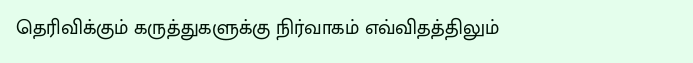தெரிவிக்கும் கருத்துகளுக்கு நிர்வாகம் எவ்விதத்திலும்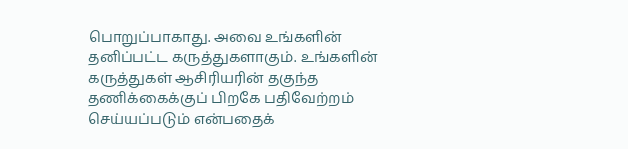பொறுப்பாகாது. அவை உங்களின் தனிப்பட்ட கருத்துகளாகும். உங்களின் கருத்துகள் ஆசிரியரின் தகுந்த தணிக்கைக்குப் பிறகே பதிவேற்றம் செய்யப்படும் என்பதைக்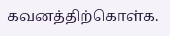கவனத்திற்கொள்க.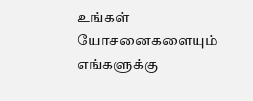உங்கள் யோசனைகளையும் எங்களுக்கு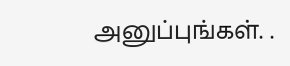அனுப்புங்கள். .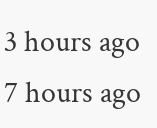3 hours ago
7 hours ago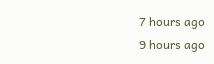7 hours ago
9 hours ago